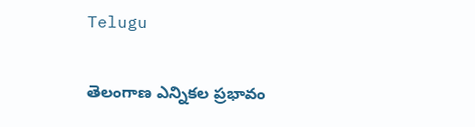Telugu

తెలంగాణ ఎన్నికల ప్రభావం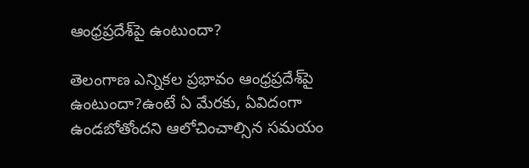ఆంధ్రప్రదేశ్‌పై ఉంటుందా?

తెలంగాణ ఎన్నికల ప్రభావం ఆంధ్రప్రదేశ్‌పై ఉంటుందా?ఉంటే ఏ మేరకు, ఏవిదంగా ఉండబోతోందని ఆలోచించాల్సిన సమయం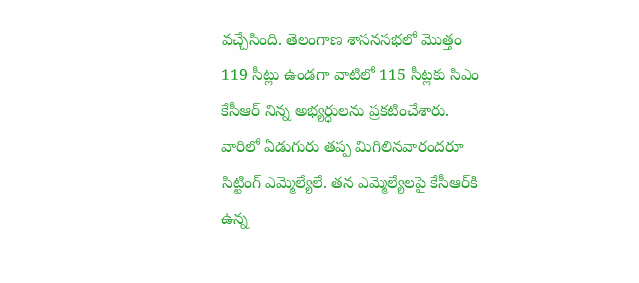వచ్చేసింది. తెలంగాణ శాసనసభలో మొత్తం 119 సీట్లు ఉండగా వాటిలో 115 సీట్లకు సిఎం కేసీఆర్‌ నిన్న అభ్యర్ధులను ప్రకటించేశారు. వారిలో ఏడుగురు తప్ప మిగిలినవారందరూ సిట్టింగ్ ఎమ్మెల్యేలే. తన ఎమ్మెల్యేలపై కేసీఆర్‌కి ఉన్న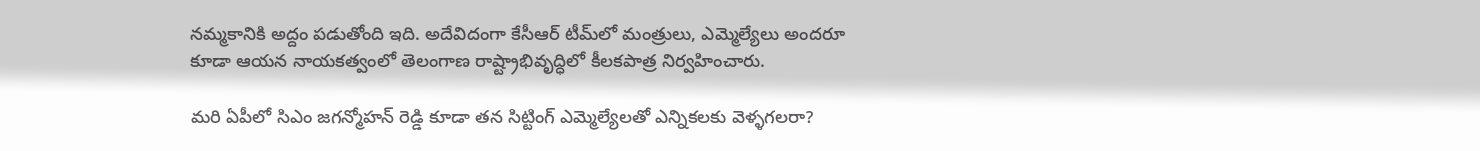నమ్మకానికి అద్దం పడుతోంది ఇది. అదేవిదంగా కేసీఆర్‌ టీమ్‌లో మంత్రులు, ఎమ్మెల్యేలు అందరూ కూడా ఆయన నాయకత్వంలో తెలంగాణ రాష్ట్రాభివృద్ధిలో కీలకపాత్ర నిర్వహించారు.

మరి ఏపీలో సిఎం జగన్మోహన్ రెడ్డి కూడా తన సిట్టింగ్ ఎమ్మెల్యేలతో ఎన్నికలకు వెళ్ళగలరా?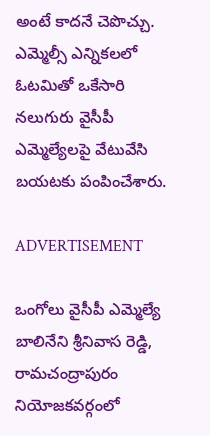అంటే కాదనే చెపొచ్చు. ఎమ్మెల్సీ ఎన్నికలలో ఓటమితో ఒకేసారి నలుగురు వైసీపీ ఎమ్మెల్యేలపై వేటువేసి బయటకు పంపించేశారు.

ADVERTISEMENT

ఒంగోలు వైసీపీ ఎమ్మెల్యే బాలినేని శ్రీనివాస రెడ్డి, రామచంద్రాపురం నియోజకవర్గంలో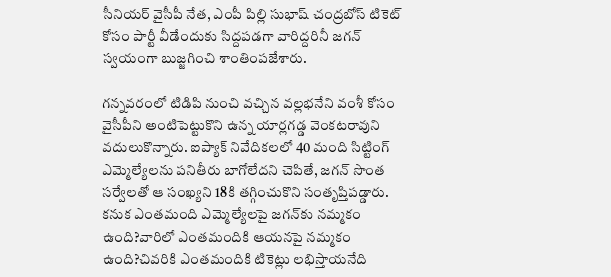సీనియర్ వైసీపీ నేత, ఎంపీ పిల్లి సుభాష్ చంద్రబోస్‌ టికెట్‌ కోసం పార్టీ వీడేందుకు సిద్దపడగా వారిద్దరినీ జగన్‌ స్వయంగా బుజ్జగించి శాంతింపజేశారు.

గన్నవరంలో టిడిపి నుంచి వచ్చిన వల్లభనేని వంశీ కోసం వైసీపీని అంటిపెట్టుకొని ఉన్న యార్లగడ్డ వెంకటరావుని వదులుకొన్నారు. ఐప్యాక్ నివేదికలలో 40 మంది సిట్టింగ్ ఎమ్మెల్యేలను పనితీరు బాగోలేదని చెపితే, జగన్‌ సొంత సర్వేలతో ఆ సంఖ్యని 18కి తగ్గించుకొని సంతృప్తిపడ్డారు. కనుక ఎంతమంది ఎమ్మెల్యేలపై జగన్‌కు నమ్మకం ఉంది?వారిలో ఎంతమందికి ఆయనపై నమ్మకం ఉంది?చివరికి ఎంతమందికి టికెట్లు లభిస్తాయనేది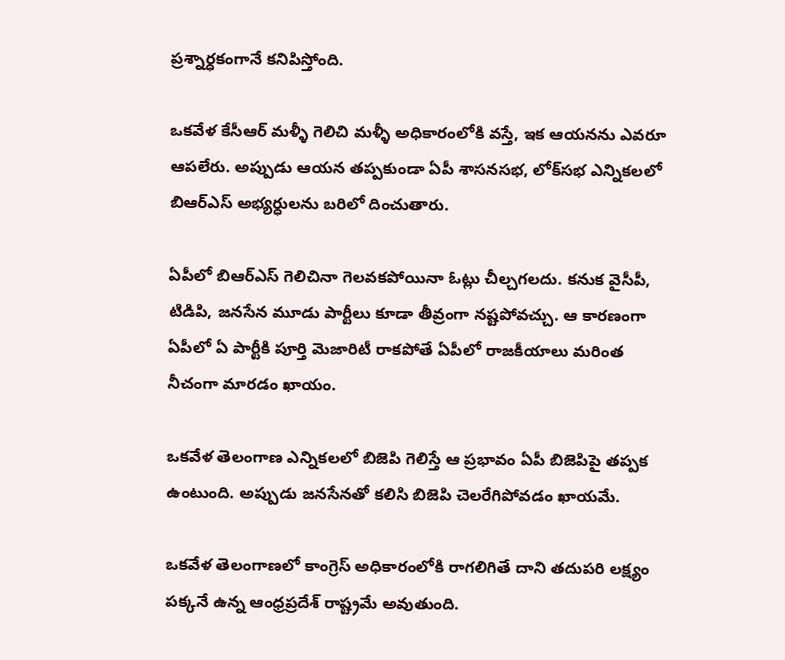ప్రశ్నార్ధకంగానే కనిపిస్తోంది.

ఒకవేళ కేసీఆర్‌ మళ్ళీ గెలిచి మళ్ళీ అధికారంలోకి వస్తే, ఇక ఆయనను ఎవరూ ఆపలేరు. అప్పుడు ఆయన తప్పకుండా ఏపీ శాసనసభ, లోక్‌సభ ఎన్నికలలో బిఆర్ఎస్ అభ్యర్ధులను బరిలో దించుతారు.

ఏపీలో బిఆర్ఎస్ గెలిచినా గెలవకపోయినా ఓట్లు చీల్చగలదు. కనుక వైసీపీ, టిడిపి, జనసేన మూడు పార్టీలు కూడా తీవ్రంగా నష్టపోవచ్చు. ఆ కారణంగా ఏపీలో ఏ పార్టీకి పూర్తి మెజారిటీ రాకపోతే ఏపీలో రాజకీయాలు మరింత నీచంగా మారడం ఖాయం.

ఒకవేళ తెలంగాణ ఎన్నికలలో బిజెపి గెలిస్తే ఆ ప్రభావం ఏపీ బిజెపిపై తప్పక ఉంటుంది. అప్పుడు జనసేనతో కలిసి బిజెపి చెలరేగిపోవడం ఖాయమే.

ఒకవేళ తెలంగాణలో కాంగ్రెస్‌ అధికారంలోకి రాగలిగితే దాని తదుపరి లక్ష్యం పక్కనే ఉన్న ఆంధ్రప్రదేశ్‌ రాష్ట్రమే అవుతుంది.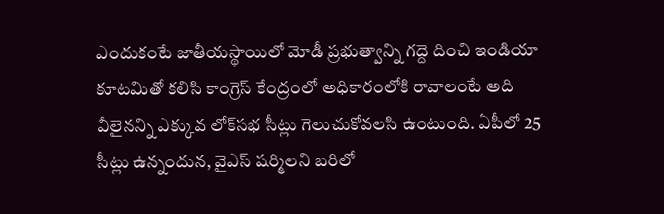ఎందుకంటే జాతీయస్థాయిలో మోడీ ప్రభుత్వాన్ని గద్దె దించి ఇండియా కూటమితో కలిసి కాంగ్రెస్‌ కేంద్రంలో అధికారంలోకి రావాలంటే అది వీలైనన్ని ఎక్కువ లోక్‌సభ సీట్లు గెలుచుకోవలసి ఉంటుంది. ఏపీలో 25 సీట్లు ఉన్నందున, వైఎస్ షర్మిలని బరిలో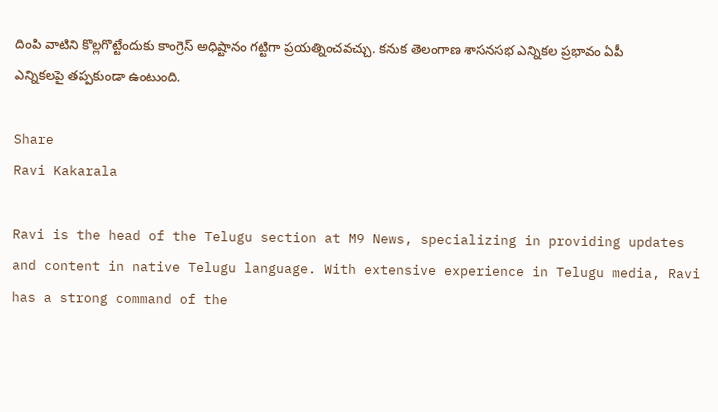దింపి వాటిని కొల్లగొట్టేందుకు కాంగ్రెస్‌ అధిష్టానం గట్టిగా ప్రయత్నించవచ్చు. కనుక తెలంగాణ శాసనసభ ఎన్నికల ప్రభావం ఏపీ ఎన్నికలపై తప్పకుండా ఉంటుంది.

Share
Ravi Kakarala

Ravi is the head of the Telugu section at M9 News, specializing in providing updates and content in native Telugu language. With extensive experience in Telugu media, Ravi has a strong command of the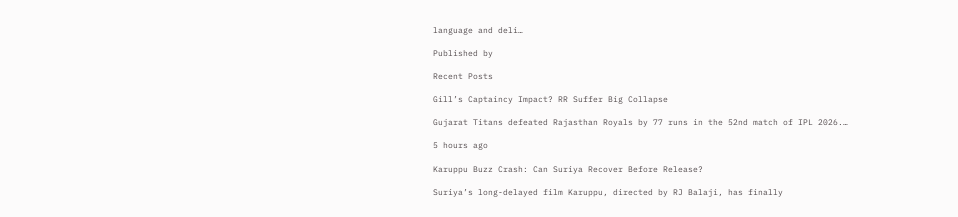language and deli…

Published by

Recent Posts

Gill’s Captaincy Impact? RR Suffer Big Collapse

Gujarat Titans defeated Rajasthan Royals by 77 runs in the 52nd match of IPL 2026.…

5 hours ago

Karuppu Buzz Crash: Can Suriya Recover Before Release?

Suriya’s long-delayed film Karuppu, directed by RJ Balaji, has finally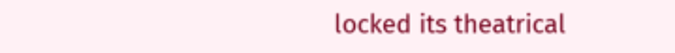locked its theatrical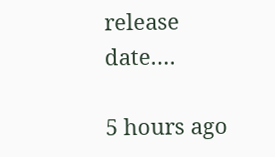release date.…

5 hours ago